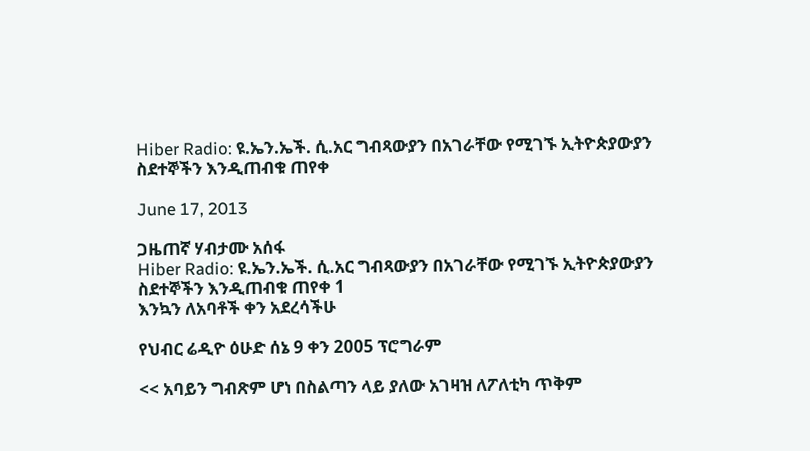Hiber Radio: ዩ.ኤን.ኤች. ሲ.አር ግብጻውያን በአገራቸው የሚገኙ ኢትዮጵያውያን ስደተኞችን እንዲጠብቁ ጠየቀ

June 17, 2013

ጋዜጠኛ ሃብታሙ አሰፋ
Hiber Radio: ዩ.ኤን.ኤች. ሲ.አር ግብጻውያን በአገራቸው የሚገኙ ኢትዮጵያውያን ስደተኞችን እንዲጠብቁ ጠየቀ 1
እንኳን ለአባቶች ቀን አደረሳችሁ

የህብር ሬዲዮ ዕሁድ ሰኔ 9 ቀን 2005 ፕሮግራም

<< አባይን ግብጽም ሆነ በስልጣን ላይ ያለው አገዛዝ ለፖለቲካ ጥቅም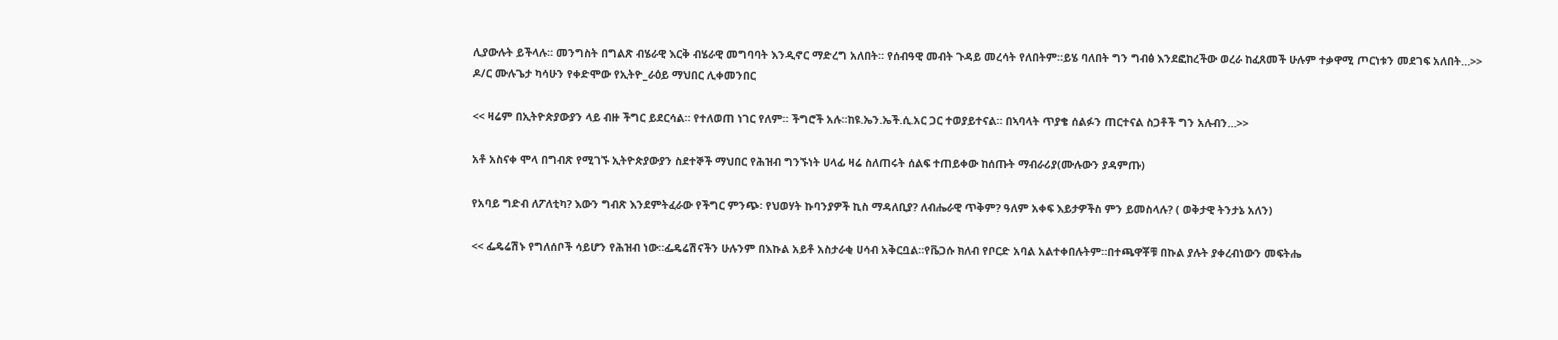ሊያውሉት ይችላሉ። መንግስት በግልጽ ብሄራዊ እርቅ ብሄራዊ መግባባት እንዲኖር ማድረግ አለበት። የሰብዓዊ መብት ጉዳይ መረሳት የለበትም።ይሄ ባለበት ግን ግብፅ እንደፎከረችው ወረራ ከፈጸመች ሁሉም ተቃዋሚ ጦርነቱን መደገፍ አለበት…>> ዶ/ር ሙሉጌታ ካሳሁን የቀድሞው የኢትዮ_ራዕይ ማህበር ሊቀመንበር

<< ዛሬም በኢትዮጵያውያን ላይ ብዙ ችግር ይደርሳል። የተለወጠ ነገር የለም። ችግሮች አሉ።ከዩ.ኤን.ኤች.ሲ.አር ጋር ተወያይተናል። በኣባላት ጥያቄ ሰልፉን ጠርተናል ስጋቶች ግን አሉብን…>>

አቶ አስናቀ ሞላ በግብጽ የሚገኙ ኢትዮጵያውያን ስደተኞች ማህበር የሕዝብ ግንኙነት ሀላፊ ዛሬ ስለጠሩት ሰልፍ ተጠይቀው ከሰጡት ማብራሪያ(ሙሉውን ያዳምጡ)

የአባይ ግድብ ለፖለቲካ? እውን ግብጽ እንደምትፈራው የችግር ምንጭ፡ የህወሃት ኩባንያዎች ኪስ ማዳለቢያ? ለብሔራዊ ጥቅም? ዓለም አቀፍ እይታዎችስ ምን ይመስላሉ? ( ወቅታዊ ትንታኔ አለን)

<< ፌዴሬሽኑ የግለሰቦች ሳይሆን የሕዝብ ነው።ፌዴሬሽናችን ሁሉንም በእኩል አይቶ አስታራቂ ሀሳብ አቅርቧል።የቬጋሱ ክለብ የቦርድ አባል አልተቀበሉትም።በተጫዋቾቹ በኩል ያሉት ያቀረብነውን መፍትሔ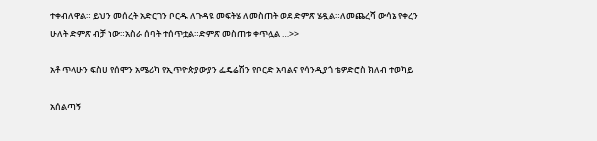ተቀብለዋል። ይህን መሰረት አድርገን ቦርዱ ለጉዳዩ መፍትሄ ለመስጠት ወደ ድምጽ ሄዷል።ለመጨረሻ ውሳኔ የቀረን ሁለት ድምጽ ብቻ ነው።አስራ ሰባት ተሰጥቷል።ድምጽ መስጠቱ ቀጥሏል …>>

አቶ ጥላሁን ፍስሀ የሰሞን አሜሪካ የኢጥዮጵያውያን ፌዴሬሽን የቦርድ አባልና የሳንዲያጎ ቴዎድሮስ ክለብ ተወካይ

አሰልጣኝ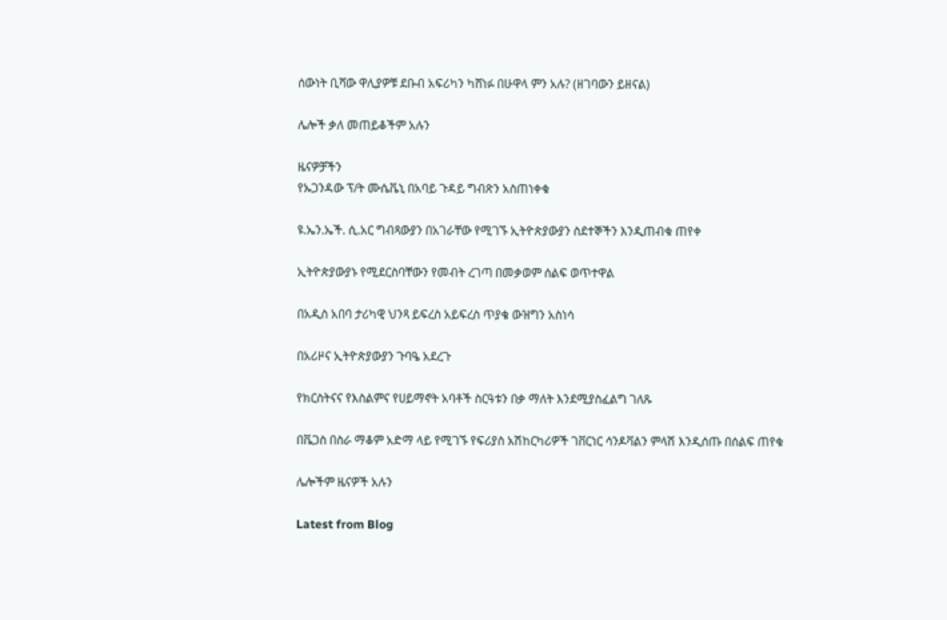ሰውነት ቢሻው ዋሊያዎቹ ደቡብ አፍሪካን ካሸነፉ በሁዋላ ምን አሉ? (ዘገባውን ይዘናል)

ሌሎች ቃለ መጠይቆችም አሉን

ዜናዎቻችን
የኡጋንዳው ፕ/ት ሙሴቬኒ በአባይ ጉዳይ ግብጽን አስጠነቀቁ

ዩ.ኤን.ኤች. ሲ.አር ግብጻውያን በአገራቸው የሚገኙ ኢትዮጵያውያን ስደተኞችን እንዲጠብቁ ጠየቀ

ኢትዮጵያውያኑ የሚደርስባቸውን የመብት ረገጣ በመቃወም ሰልፍ ወጥተዋል

በአዲስ አበባ ታሪካዊ ህንጻ ይፍረስ አይፍረስ ጥያቄ ውዝግን አስነሳ

በአሪዞና ኢትዮጵያውያን ጉባዔ አደረጉ

የክርስትናና የእስልምና የሀይማኖት አባቶች ስርዓቱን በቃ ማለት እንደሚያስፈልግ ገለጹ

በቬጋስ በስራ ማቆም አድማ ላይ የሚገኙ የፍሪያስ አሽከርካሪዎች ገቨርነር ሳንዶቫልን ምላሽ እንዲሰጡ በሰልፍ ጠየቁ

ሌሎችም ዜናዎች አሉን

Latest from Blog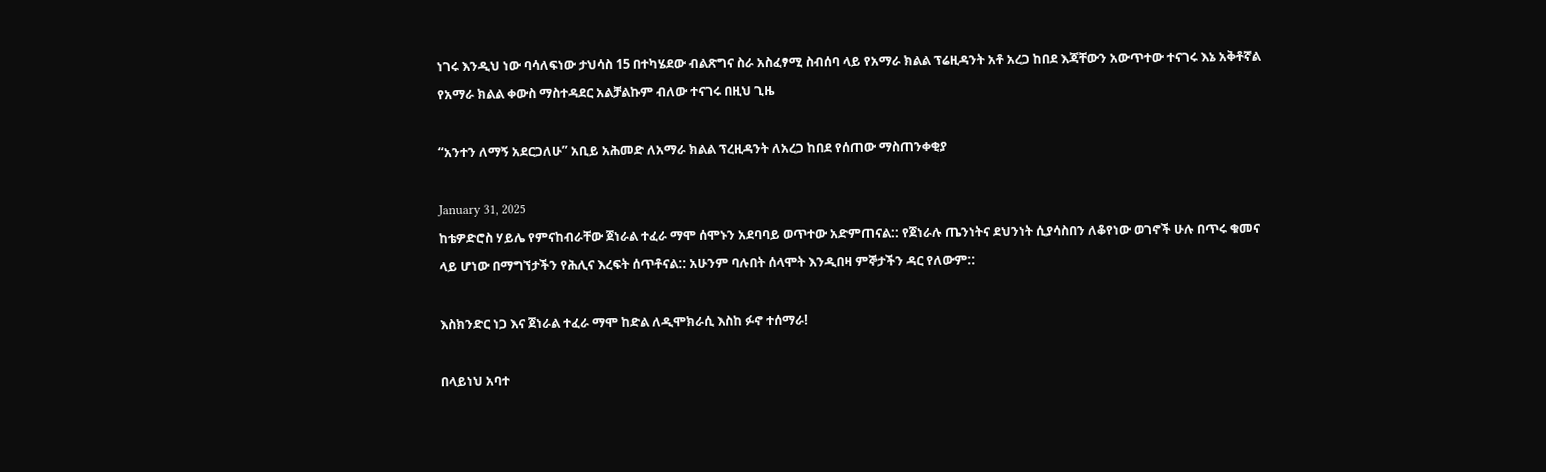ነገሩ እንዲህ ነው ባሳለፍነው ታህሳስ 15 በተካሄደው ብልጽግና ስራ አስፈፃሚ ስብሰባ ላይ የአማራ ክልል ፕሬዚዳንት አቶ አረጋ ከበደ እጃቸውን አውጥተው ተናገሩ እኔ አቅቶኛል የአማራ ክልል ቀውስ ማስተዳደር አልቻልኩም ብለው ተናገሩ በዚህ ጊዜ

“አንተን ለማኝ አደርጋለሁ” አቢይ አሕመድ ለአማራ ክልል ፕረዚዳንት ለአረጋ ከበደ የሰጠው ማስጠንቀቂያ

January 31, 2025
ከቴዎድሮስ ሃይሌ የምናከብራቸው ጀነራል ተፈራ ማሞ ሰሞኑን አደባባይ ወጥተው አድምጠናል:: የጀነራሉ ጤንነትና ደህንነት ሲያሳስበን ለቆየነው ወገኖች ሁሉ በጥሩ ቁመና ላይ ሆነው በማግኘታችን የሕሊና እረፍት ሰጥቶናል:: አሁንም ባሉበት ሰላሞት እንዲበዛ ምኞታችን ዳር የለውም::

እስክንድር ነጋ እና ጀነራል ተፈራ ማሞ ከድል ለዲሞክራሲ እስከ ፉኖ ተሰማራ!

በላይነህ አባተ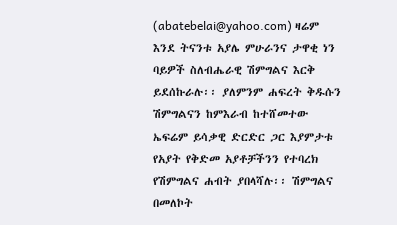(abatebelai@yahoo.com) ዛሬም እንደ ትናንቱ አያሌ ምሁራንና ታዋቂ ነን ባይዎች ስለብሔራዊ ሽምግልና እርቅ ይደሰኩራሉ፡፡ ያለምንም ሐፍረት ቅዱሱን ሽምግልናን ከምእራብ ከተሸመተው ኤፍሬም ይሳቃዊ ድርድር ጋር እያምታቱ የአያት የቅድመ አያቶቻችንን የተባረክ የሽምግልና ሐብት ያበላሻሉ፡፡ ሽምግልና በመለኮት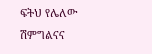ፍትህ የሌለው ሽምግልናና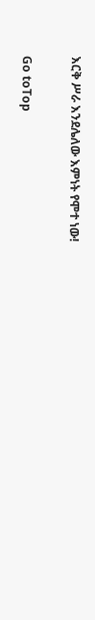እርቅ ሥራ እንደሌለው እምነት የሞተ ነው!

Go toTop